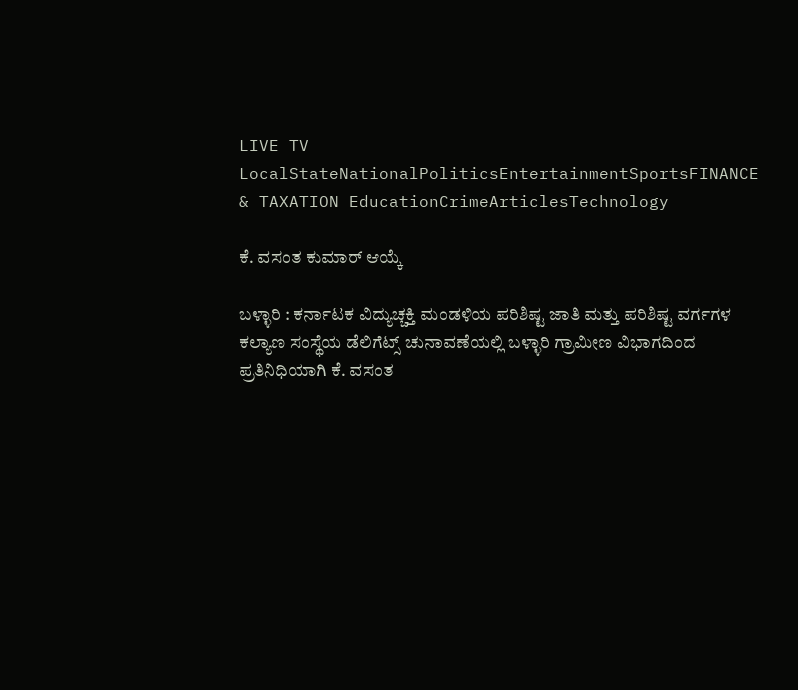LIVE TV LocalStateNationalPoliticsEntertainmentSportsFINANCE & TAXATION EducationCrimeArticlesTechnology

ಕೆ. ವಸಂತ ಕುಮಾರ್ ಆಯ್ಕೆ

ಬಳ್ಳಾರಿ : ಕರ್ನಾಟಕ ವಿದ್ಯುಚ್ಚಕ್ತಿ ಮಂಡಳಿಯ ಪರಿಶಿಷ್ಟ ಜಾತಿ ಮತ್ತು ಪರಿಶಿಷ್ಟ ವರ್ಗಗಳ ಕಲ್ಯಾಣ ಸಂಸ್ಥೆಯ ಡೆಲಿಗೆಟ್ಸ್ ಚುನಾವಣೆಯಲ್ಲಿ ಬಳ್ಳಾರಿ ಗ್ರಾಮೀಣ ವಿಭಾಗದಿಂದ ಪ್ರತಿನಿಧಿಯಾಗಿ ಕೆ. ವಸಂತ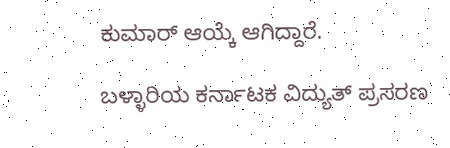ಕುಮಾರ್ ಆಯ್ಕೆ ಆಗಿದ್ದಾರೆ.

ಬಳ್ಳಾರಿಯ ಕರ್ನಾಟಕ ವಿದ್ಯುತ್ ಪ್ರಸರಣ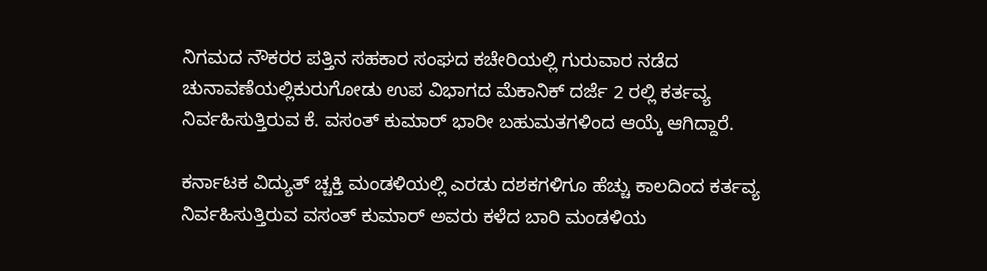ನಿಗಮದ ನೌಕರರ ಪತ್ತಿನ ಸಹಕಾರ ಸಂಘದ ಕಚೇರಿಯಲ್ಲಿ ಗುರುವಾರ ನಡೆದ ಚುನಾವಣೆಯಲ್ಲಿಕುರುಗೋಡು ಉಪ ವಿಭಾಗದ ಮೆಕಾನಿಕ್ ದರ್ಜೆ 2 ರಲ್ಲಿ ಕರ್ತವ್ಯ ನಿರ್ವಹಿಸುತ್ತಿರುವ ಕೆ. ವಸಂತ್ ಕುಮಾರ್ ಭಾರೀ ಬಹುಮತಗಳಿಂದ ಆಯ್ಕೆ ಆಗಿದ್ದಾರೆ.

ಕರ್ನಾಟಕ ವಿದ್ಯುತ್ ಚ್ಚಕ್ತಿ ಮಂಡಳಿಯಲ್ಲಿ ಎರಡು ದಶಕಗಳಿಗೂ ಹೆಚ್ಚು ಕಾಲದಿಂದ ಕರ್ತವ್ಯ ನಿರ್ವಹಿಸುತ್ತಿರುವ ವಸಂತ್ ಕುಮಾರ್ ಅವರು ಕಳೆದ ಬಾರಿ ಮಂಡಳಿಯ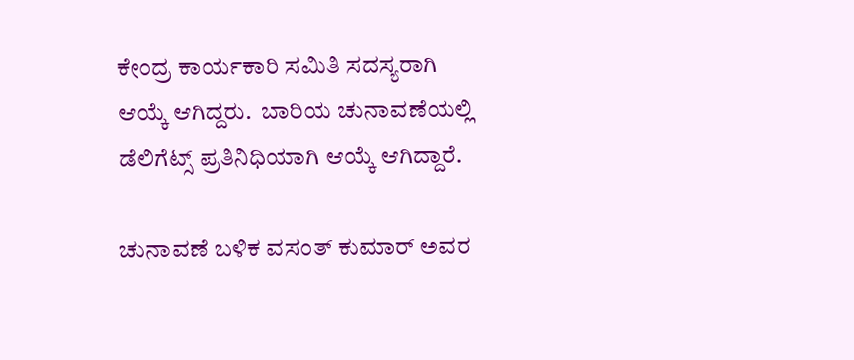ಕೇಂದ್ರ ಕಾರ್ಯಕಾರಿ ಸಮಿತಿ ಸದಸ್ಯರಾಗಿ ಆಯ್ಕೆ ಆಗಿದ್ದರು.  ಬಾರಿಯ ಚುನಾವಣೆಯಲ್ಲಿ ಡೆಲಿಗೆಟ್ಸ್ ಪ್ರತಿನಿಧಿಯಾಗಿ ಆಯ್ಕೆ ಆಗಿದ್ದಾರೆ.

ಚುನಾವಣೆ ಬಳಿಕ ವಸಂತ್ ಕುಮಾರ್ ಅವರ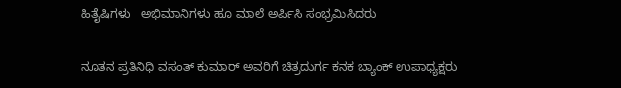ಹಿತೈಷಿಗಳು   ಅಭಿಮಾನಿಗಳು ಹೂ ಮಾಲೆ ಅರ್ಪಿಸಿ ಸಂಭ್ರಮಿಸಿದರು

ನೂತನ ಪ್ರತಿನಿಧಿ ವಸಂತ್ ಕುಮಾರ್ ಅವರಿಗೆ ಚಿತ್ರದುರ್ಗ ಕನಕ ಬ್ಯಾಂಕ್ ಉಪಾಧ್ಯಕ್ಷರು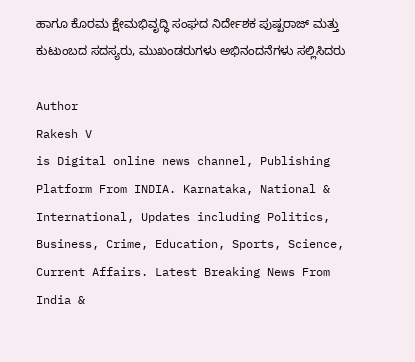ಹಾಗೂ ಕೊರಮ ಕ್ಷೇಮಭಿವೃದ್ಧಿ ಸಂಘದ ನಿರ್ದೇಶಕ ಪುಷ್ಪರಾಜ್ ಮತ್ತು ಕುಟುಂಬದ ಸದಸ್ಯರು, ಮುಖಂಡರುಗಳು ಅಭಿನಂದನೆಗಳು ಸಲ್ಲಿಸಿದರು

Author
Rakesh V
is Digital online news channel, Publishing Platform From INDIA. Karnataka, National & International, Updates including Politics, Business, Crime, Education, Sports, Science, Current Affairs. Latest Breaking News From India &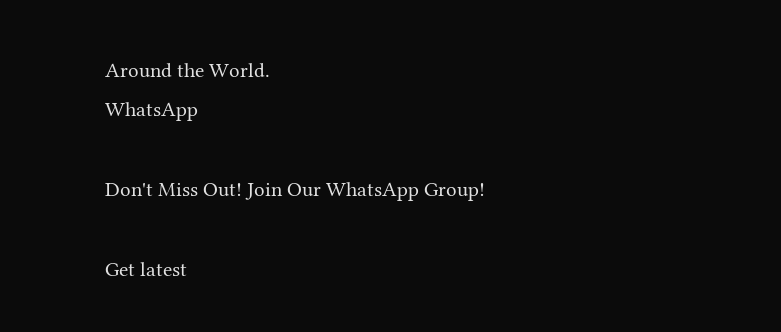Around the World.
WhatsApp

Don't Miss Out! Join Our WhatsApp Group!

Get latest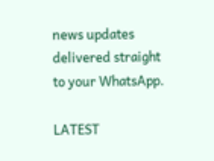news updates delivered straight to your WhatsApp.

LATEST